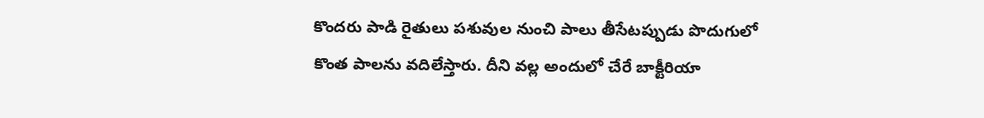కొందరు పాడి రైతులు పశువుల నుంచి పాలు తీసేటప్పుడు పొదుగులో కొంత పాలను వదిలేస్తారు. దీని వల్ల అందులో చేరే బాక్టీరియా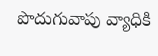పొదుగువాపు వ్యాధికి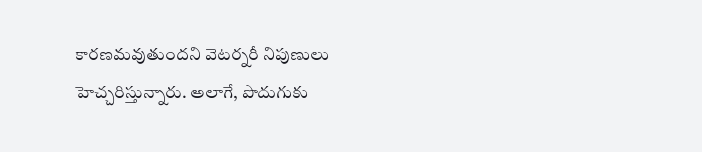కారణమవుతుందని వెటర్నరీ నిపుణులు హెచ్చరిస్తున్నారు. అలాగే, పొదుగుకు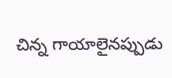చిన్న గాయాలైనప్పుడు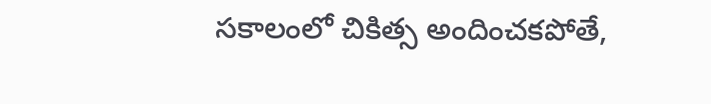సకాలంలో చికిత్స అందించకపోతే,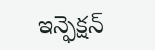ఇన్ఫెక్షన్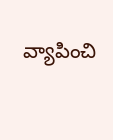వ్యాపించి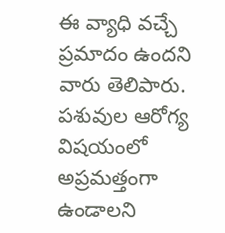ఈ వ్యాధి వచ్చే ప్రమాదం ఉందని వారు తెలిపారు. పశువుల ఆరోగ్య విషయంలో అప్రమత్తంగా ఉండాలని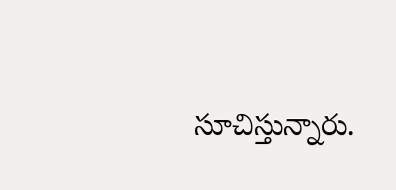సూచిస్తున్నారు.